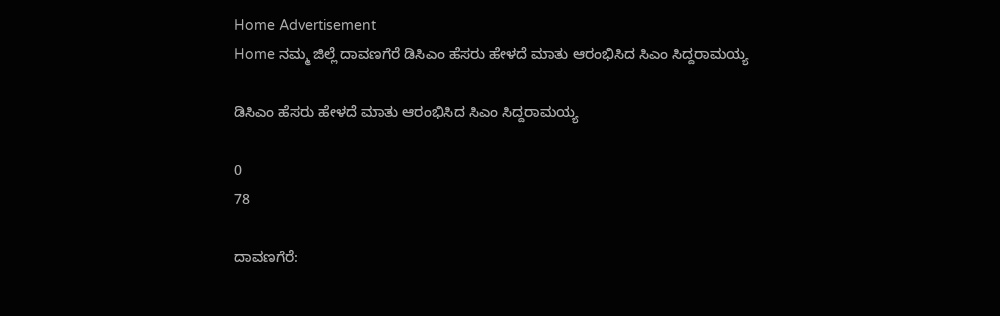Home Advertisement
Home ನಮ್ಮ ಜಿಲ್ಲೆ ದಾವಣಗೆರೆ ಡಿಸಿಎಂ ಹೆಸರು ಹೇಳದೆ ಮಾತು ಆರಂಭಿಸಿದ ಸಿಎಂ ಸಿದ್ದರಾಮಯ್ಯ

ಡಿಸಿಎಂ ಹೆಸರು ಹೇಳದೆ ಮಾತು ಆರಂಭಿಸಿದ ಸಿಎಂ ಸಿದ್ದರಾಮಯ್ಯ

0
78

ದಾವಣಗೆರೆ: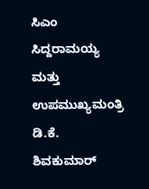ಸಿಎಂ ಸಿದ್ದರಾಮಯ್ಯ ಮತ್ತು ಉಪ‌ಮುಖ್ಯಮಂತ್ರಿ ಡಿ.ಕೆ. ಶಿವಕುಮಾರ್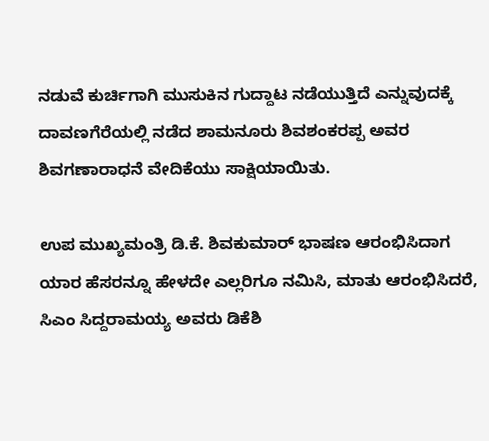ನಡುವೆ ಕುರ್ಚಿಗಾಗಿ ಮುಸುಕಿನ ಗುದ್ದಾಟ ನಡೆಯುತ್ತಿದೆ ಎನ್ನುವುದಕ್ಕೆ ದಾವಣಗೆರೆಯಲ್ಲಿ ನಡೆದ ಶಾಮನೂರು ಶಿವಶಂಕರಪ್ಪ ಅವರ ಶಿವಗಣಾರಾಧನೆ ವೇದಿಕೆಯು ಸಾಕ್ಷಿಯಾಯಿತು.

ಉಪ ಮುಖ್ಯಮಂತ್ರಿ ಡಿ.ಕೆ. ಶಿವಕುಮಾರ್ ಭಾಷಣ ಆರಂಭಿಸಿದಾಗ ಯಾರ ಹೆಸರನ್ನೂ ಹೇಳದೇ ಎಲ್ಲರಿಗೂ ನಮಿಸಿ, ಮಾತು ಆರಂಭಿಸಿದರೆ, ಸಿಎಂ ಸಿದ್ದರಾಮಯ್ಯ ಅವರು ಡಿಕೆಶಿ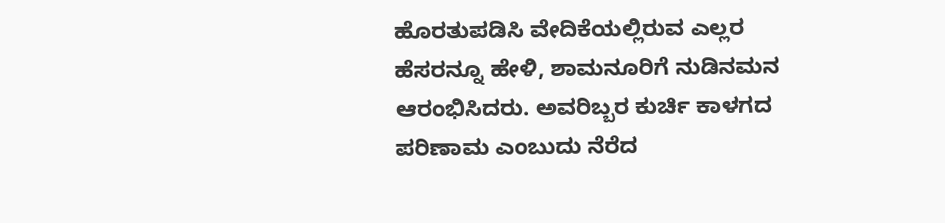ಹೊರತುಪಡಿಸಿ ವೇದಿಕೆಯಲ್ಲಿರುವ ಎಲ್ಲರ ಹೆಸರನ್ನೂ ಹೇಳಿ, ಶಾಮನೂರಿಗೆ ನುಡಿನಮನ ಆರಂಭಿಸಿದರು. ಅವರಿಬ್ಬರ ಕುರ್ಚಿ ಕಾಳಗದ ಪರಿಣಾಮ ಎಂಬುದು ನೆರೆದ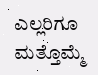ಎಲ್ಲರಿಗೂ ಮತ್ತೊಮ್ಮೆ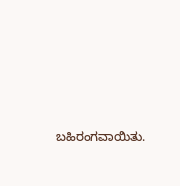ಬಹಿರಂಗವಾಯಿತು.